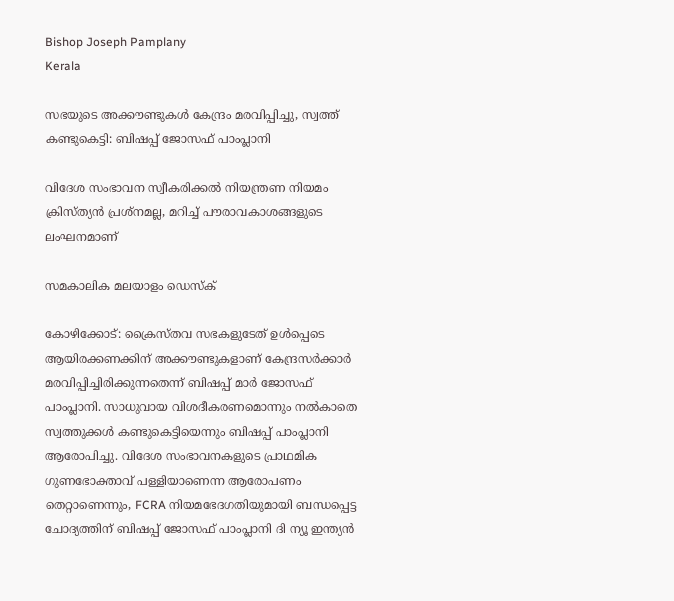Bishop Joseph Pamplany
Kerala

സഭയുടെ അക്കൗണ്ടുകള്‍ കേന്ദ്രം മരവിപ്പിച്ചു, സ്വത്ത് കണ്ടുകെട്ടി: ബിഷപ്പ് ജോസഫ് പാംപ്ലാനി

വിദേശ സംഭാവന സ്വീകരിക്കല്‍ നിയന്ത്രണ നിയമം ക്രിസ്ത്യന്‍ പ്രശ്‌നമല്ല, മറിച്ച് പൗരാവകാശങ്ങളുടെ ലംഘനമാണ്

സമകാലിക മലയാളം ഡെസ്ക്

കോഴിക്കോട്: ക്രൈസ്തവ സഭകളുടേത് ഉള്‍പ്പെടെ ആയിരക്കണക്കിന് അക്കൗണ്ടുകളാണ് കേന്ദ്രസര്‍ക്കാര്‍ മരവിപ്പിച്ചിരിക്കുന്നതെന്ന് ബിഷപ്പ് മാര്‍ ജോസഫ് പാംപ്ലാനി. സാധുവായ വിശദീകരണമൊന്നും നല്‍കാതെ സ്വത്തുക്കള്‍ കണ്ടുകെട്ടിയെന്നും ബിഷപ്പ് പാംപ്ലാനി ആരോപിച്ചു. വിദേശ സംഭാവനകളുടെ പ്രാഥമിക ഗുണഭോക്താവ് പള്ളിയാണെന്ന ആരോപണം തെറ്റാണെന്നും, FCRA നിയമഭേദഗതിയുമായി ബന്ധപ്പെട്ട ചോദ്യത്തിന് ബിഷപ്പ് ജോസഫ് പാംപ്ലാനി ദി ന്യൂ ഇന്ത്യന്‍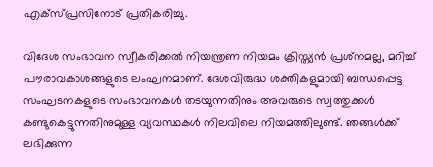എക്‌സ്പ്രസിനോട് പ്രതികരിച്ചു.

വിദേശ സംഭാവന സ്വീകരിക്കല്‍ നിയന്ത്രണ നിയമം ക്രിസ്ത്യന്‍ പ്രശ്‌നമല്ല, മറിച്ച് പൗരാവകാശങ്ങളുടെ ലംഘനമാണ്. ദേശവിരുദ്ധ ശക്തികളുമായി ബന്ധപ്പെട്ട സംഘടനകളുടെ സംഭാവനകള്‍ തടയുന്നതിനും അവരുടെ സ്വത്തുക്കള്‍ കണ്ടുകെട്ടുന്നതിനുമുള്ള വ്യവസ്ഥകള്‍ നിലവിലെ നിയമത്തിലുണ്ട്. ഞങ്ങള്‍ക്ക് ലഭിക്കുന്ന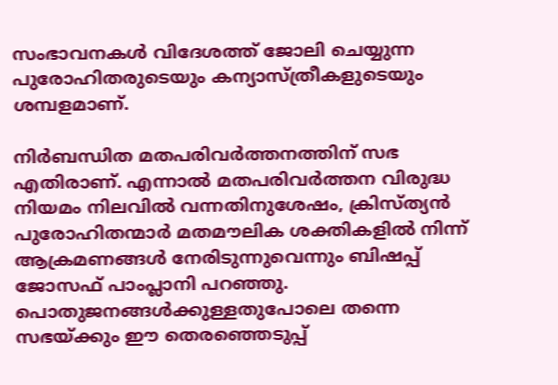സംഭാവനകള്‍ വിദേശത്ത് ജോലി ചെയ്യുന്ന പുരോഹിതരുടെയും കന്യാസ്ത്രീകളുടെയും ശമ്പളമാണ്.

നിര്‍ബന്ധിത മതപരിവര്‍ത്തനത്തിന് സഭ എതിരാണ്. എന്നാല്‍ മതപരിവര്‍ത്തന വിരുദ്ധ നിയമം നിലവില്‍ വന്നതിനുശേഷം, ക്രിസ്ത്യന്‍ പുരോഹിതന്മാര്‍ മതമൗലിക ശക്തികളില്‍ നിന്ന് ആക്രമണങ്ങള്‍ നേരിടുന്നുവെന്നും ബിഷപ്പ് ജോസഫ് പാംപ്ലാനി പറഞ്ഞു. പൊതുജനങ്ങള്‍ക്കുള്ളതുപോലെ തന്നെ സഭയ്ക്കും ഈ തെരഞ്ഞെടുപ്പ്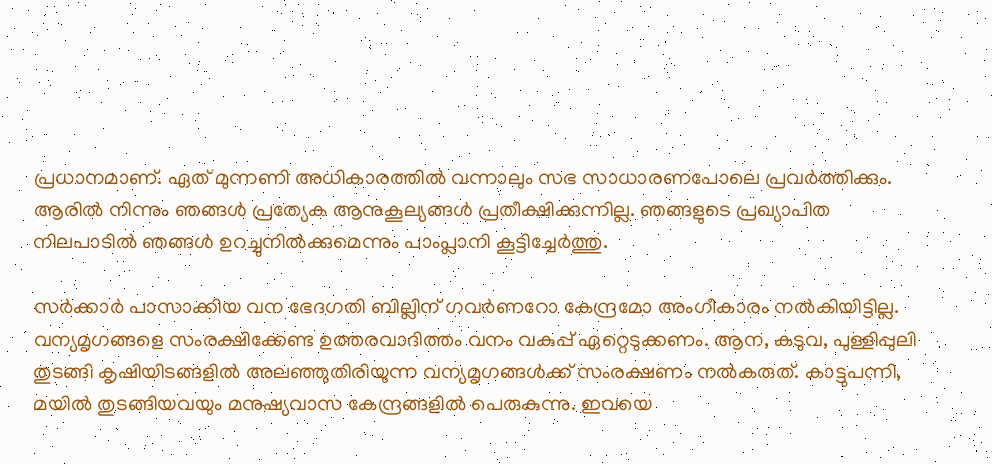പ്രധാനമാണ്. ഏത് മുന്നണി അധികാരത്തില്‍ വന്നാലും സഭ സാധാരണപോലെ പ്രവര്‍ത്തിക്കും. ആരില്‍ നിന്നും ഞങ്ങള്‍ പ്രത്യേക ആനുകൂല്യങ്ങള്‍ പ്രതീക്ഷിക്കുന്നില്ല. ഞങ്ങളുടെ പ്രഖ്യാപിത നിലപാടില്‍ ഞങ്ങള്‍ ഉറച്ചുനില്‍ക്കുമെന്നും പാംപ്ലാനി കൂട്ടിച്ചേര്‍ത്തു.

സര്‍ക്കാര്‍ പാസാക്കിയ വന ഭേദഗതി ബില്ലിന് ഗവര്‍ണറോ കേന്ദ്രമോ അംഗീകാരം നല്‍കിയിട്ടില്ല. വന്യമൃഗങ്ങളെ സംരക്ഷിക്കേണ്ട ഉത്തരവാദിത്തം വനം വകുപ്പ് ഏറ്റെടുക്കണം. ആന, കടുവ, പുള്ളിപ്പുലി തുടങ്ങി കൃഷിയിടങ്ങളില്‍ അലഞ്ഞുതിരിയുന്ന വന്യമൃഗങ്ങള്‍ക്ക് സംരക്ഷണം നല്‍കരുത്. കാട്ടുപന്നി, മയില്‍ തുടങ്ങിയവയും മനുഷ്യവാസ കേന്ദ്രങ്ങളില്‍ പെരുകുന്നു. ഇവയെ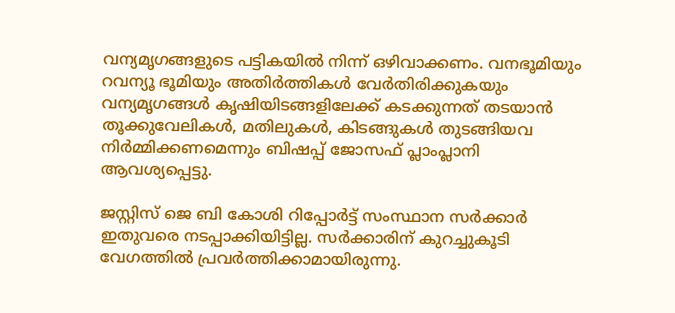വന്യമൃഗങ്ങളുടെ പട്ടികയില്‍ നിന്ന് ഒഴിവാക്കണം. വനഭൂമിയും റവന്യൂ ഭൂമിയും അതിര്‍ത്തികള്‍ വേര്‍തിരിക്കുകയും വന്യമൃഗങ്ങള്‍ കൃഷിയിടങ്ങളിലേക്ക് കടക്കുന്നത് തടയാന്‍ തൂക്കുവേലികള്‍, മതിലുകള്‍, കിടങ്ങുകള്‍ തുടങ്ങിയവ നിര്‍മ്മിക്കണമെന്നും ബിഷപ്പ് ജോസഫ് പ്ലാംപ്ലാനി ആവശ്യപ്പെട്ടു.

ജസ്റ്റിസ് ജെ ബി കോശി റിപ്പോര്‍ട്ട് സംസ്ഥാന സര്‍ക്കാര്‍ ഇതുവരെ നടപ്പാക്കിയിട്ടില്ല. സര്‍ക്കാരിന് കുറച്ചുകൂടി വേഗത്തില്‍ പ്രവര്‍ത്തിക്കാമായിരുന്നു.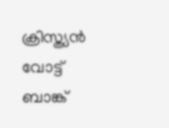ക്രിസ്ത്യന്‍ വോട്ട് ബാങ്ക്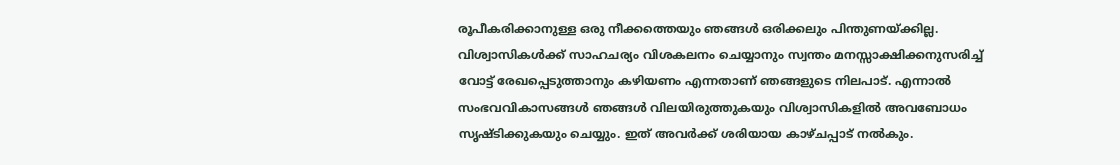രൂപീകരിക്കാനുള്ള ഒരു നീക്കത്തെയും ഞങ്ങള്‍ ഒരിക്കലും പിന്തുണയ്ക്കില്ല. വിശ്വാസികള്‍ക്ക് സാഹചര്യം വിശകലനം ചെയ്യാനും സ്വന്തം മനസ്സാക്ഷിക്കനുസരിച്ച് വോട്ട് രേഖപ്പെടുത്താനും കഴിയണം എന്നതാണ് ഞങ്ങളുടെ നിലപാട്. എന്നാല്‍ സംഭവവികാസങ്ങള്‍ ഞങ്ങള്‍ വിലയിരുത്തുകയും വിശ്വാസികളില്‍ അവബോധം സൃഷ്ടിക്കുകയും ചെയ്യും. ഇത് അവര്‍ക്ക് ശരിയായ കാഴ്ചപ്പാട് നല്‍കും.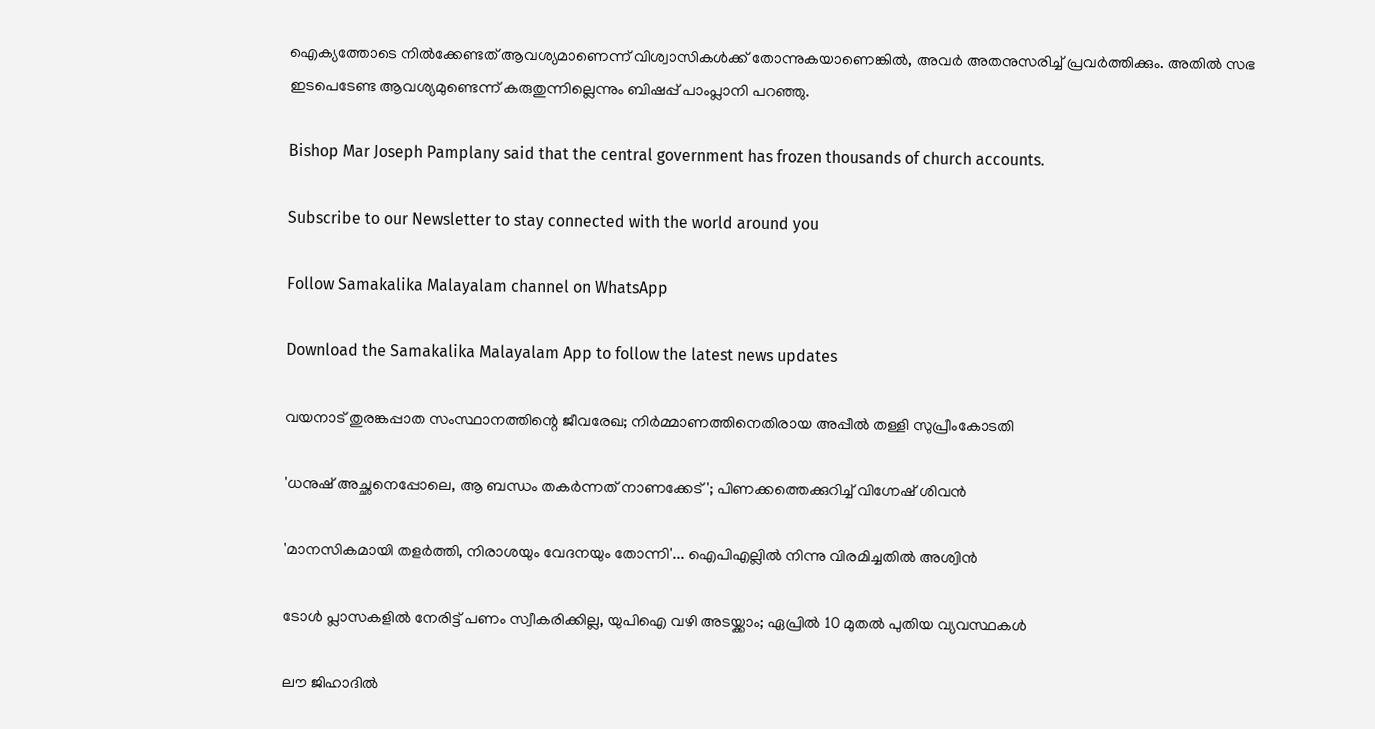ഐക്യത്തോടെ നില്‍ക്കേണ്ടത് ആവശ്യമാണെന്ന് വിശ്വാസികള്‍ക്ക് തോന്നുകയാണെങ്കില്‍, അവര്‍ അതനുസരിച്ച് പ്രവര്‍ത്തിക്കും. അതില്‍ സഭ ഇടപെടേണ്ട ആവശ്യമുണ്ടെന്ന് കരുതുന്നില്ലെന്നും ബിഷപ്പ് പാംപ്ലാനി പറഞ്ഞു.

Bishop Mar Joseph Pamplany said that the central government has frozen thousands of church accounts.

Subscribe to our Newsletter to stay connected with the world around you

Follow Samakalika Malayalam channel on WhatsApp

Download the Samakalika Malayalam App to follow the latest news updates

വയനാട് തുരങ്കപ്പാത സംസ്ഥാനത്തിന്റെ ജീവരേഖ; നിര്‍മ്മാണത്തിനെതിരായ അപ്പീല്‍ തള്ളി സുപ്രീംകോടതി

'ധനുഷ് അച്ഛനെപ്പോലെ, ആ ബന്ധം തകര്‍ന്നത് നാണക്കേട്'; പിണക്കത്തെക്കുറിച്ച് വിഗ്നേഷ് ശിവന്‍

'മാ‌നസികമായി തളർത്തി, നിരാശയും വേദനയും തോന്നി'... ഐപിഎല്ലിൽ നിന്നു വിരമിച്ചതിൽ അശ്വിൻ

ടോള്‍ പ്ലാസകളില്‍ നേരിട്ട് പണം സ്വീകരിക്കില്ല, യുപിഐ വഴി അടയ്ക്കാം; ഏപ്രില്‍ 10 മുതല്‍ പുതിയ വ്യവസ്ഥകള്‍

ലൗ ജിഹാദില്‍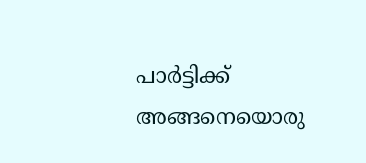പാര്‍ട്ടിക്ക് അങ്ങനെയൊരു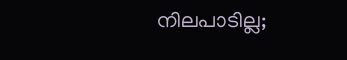നിലപാടില്ല;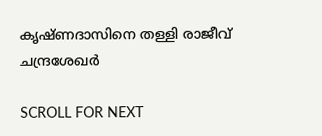കൃഷ്ണദാസിനെ തള്ളി രാജീവ് ചന്ദ്രശേഖർ

SCROLL FOR NEXT